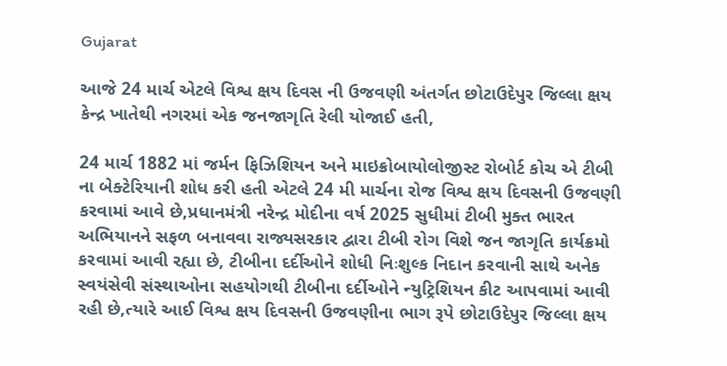Gujarat

આજે 24 માર્ચ એટલે વિશ્વ ક્ષય દિવસ ની ઉજવણી અંતર્ગત છોટાઉદેપુર જિલ્લા ક્ષય કેન્દ્ર ખાતેથી નગરમાં એક જનજાગૃતિ રેલી યોજાઈ હતી,

24 માર્ચ 1882 માં જર્મન ફિઝિશિયન અને માઇક્રોબાયોલોજીસ્ટ રોબોર્ટ કોચ એ ટીબી ના બેક્ટેરિયાની શોધ કરી હતી એટલે 24 મી માર્ચના રોજ વિશ્વ ક્ષય દિવસની ઉજવણી કરવામાં આવે છે,પ્રધાનમંત્રી નરેન્દ્ર મોદીના વર્ષ 2025 સુધીમાં ટીબી મુક્ત ભારત અભિયાનને સફળ બનાવવા રાજ્યસરકાર દ્વારા ટીબી રોગ વિશે જન જાગૃતિ કાર્યક્રમો કરવામાં આવી રહ્યા છે, ટીબીના દર્દીઓને શોધી નિઃશુલ્ક નિદાન કરવાની સાથે અનેક સ્વયંસેવી સંસ્થાઓના સહયોગથી ટીબીના દર્દીઓને ન્યુટ્રિશિયન કીટ આપવામાં આવી રહી છે,ત્યારે આઈ વિશ્વ ક્ષય દિવસની ઉજવણીના ભાગ રૂપે છોટાઉદેપુર જિલ્લા ક્ષય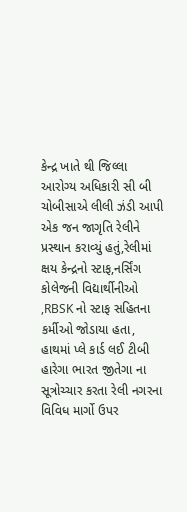કેન્દ્ર ખાતે થી જિલ્લા આરોગ્ય અધિકારી સી બી ચોબીસાએ લીલી ઝંડી આપી એક જન જાગૃતિ રેલીને પ્રસ્થાન કરાવ્યું હતું,રેલીમાં ક્ષય કેન્દ્રનો સ્ટાફ,નર્સિંગ કોલેજની વિદ્યાર્થીનીઓ ,RBSK નો સ્ટાફ સહિતના કર્મીઓ જોડાયા હતા, હાથમાં પ્લે કાર્ડ લઈ ટીબી હારેગા ભારત જીતેગા ના સૂત્રોચ્ચાર કરતા રેલી નગરના વિવિધ માર્ગો ઉપર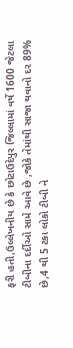ફરી હતી,ઉલ્લેખનીય છે કે છોટાઉદેપુર જિલ્લામાં વર્ષે 1600 જેટલા ટીબીના દર્દીઓ સામે આવે છે ,જોકે તેમાંથી સાજા થવાનો દર 89% છે,4 થી 5 ટકા લોકો ટીબી ને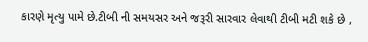કારણે મૃત્યુ પામે છે.ટીબી ની સમયસર અને જરૂરી સારવાર લેવાથી ટીબી મટી શકે છે ,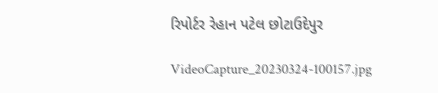રિપોર્ટર રેહાન પટેલ છોટાઉદેપુર

VideoCapture_20230324-100157.jpg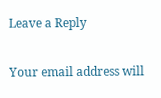Leave a Reply

Your email address will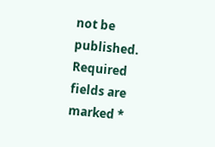not be published. Required fields are marked *